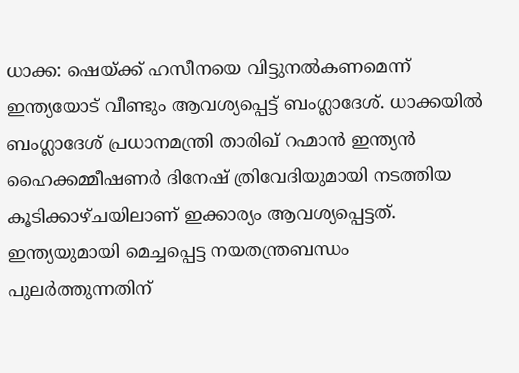ധാക്ക: ഷെയ്ക്ക് ഹസീനയെ വിട്ടുനൽകണമെന്ന് ഇന്ത്യയോട് വീണ്ടും ആവശ്യപ്പെട്ട് ബംഗ്ലാദേശ്. ധാക്കയിൽ ബംഗ്ലാദേശ് പ്രധാനമന്ത്രി താരിഖ് റഹ്മാൻ ഇന്ത്യൻ ഹൈക്കമ്മീഷണർ ദിനേഷ് ത്രിവേദിയുമായി നടത്തിയ കൂടിക്കാഴ്ചയിലാണ് ഇക്കാര്യം ആവശ്യപ്പെട്ടത്. ഇന്ത്യയുമായി മെച്ചപ്പെട്ട നയതന്ത്രബന്ധം പുലർത്തുന്നതിന്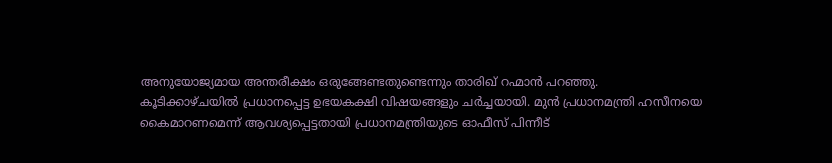അനുയോജ്യമായ അന്തരീക്ഷം ഒരുങ്ങേണ്ടതുണ്ടെന്നും താരിഖ് റഹ്മാൻ പറഞ്ഞു.
കൂടിക്കാഴ്ചയിൽ പ്രധാനപ്പെട്ട ഉഭയകക്ഷി വിഷയങ്ങളും ചർച്ചയായി. മുൻ പ്രധാനമന്ത്രി ഹസീനയെ കൈമാറണമെന്ന് ആവശ്യപ്പെട്ടതായി പ്രധാനമന്ത്രിയുടെ ഓഫീസ് പിന്നീട്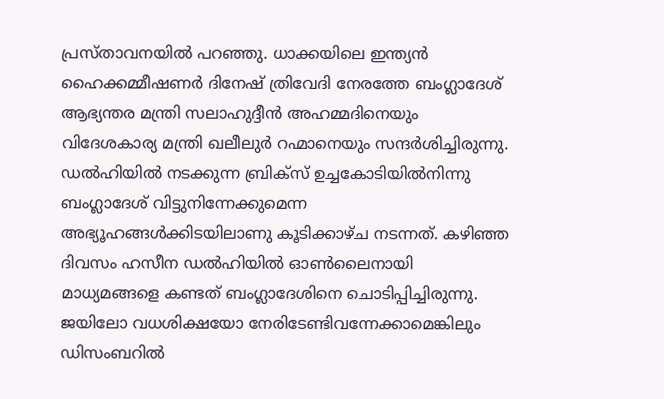പ്രസ്താവനയിൽ പറഞ്ഞു. ധാക്കയിലെ ഇന്ത്യൻ ഹൈക്കമ്മീഷണർ ദിനേഷ് ത്രിവേദി നേരത്തേ ബംഗ്ലാദേശ് ആഭ്യന്തര മന്ത്രി സലാഹുദ്ദീൻ അഹമ്മദിനെയും വിദേശകാര്യ മന്ത്രി ഖലീലുർ റഹ്മാനെയും സന്ദർശിച്ചിരുന്നു.
ഡൽഹിയിൽ നടക്കുന്ന ബ്രിക്സ് ഉച്ചകോടിയിൽനിന്നു ബംഗ്ലാദേശ് വിട്ടുനിന്നേക്കുമെന്ന അഭ്യൂഹങ്ങൾക്കിടയിലാണു കൂടിക്കാഴ്ച നടന്നത്. കഴിഞ്ഞ ദിവസം ഹസീന ഡൽഹിയിൽ ഓൺലൈനായി മാധ്യമങ്ങളെ കണ്ടത് ബംഗ്ലാദേശിനെ ചൊടിപ്പിച്ചിരുന്നു.
ജയിലോ വധശിക്ഷയോ നേരിടേണ്ടിവന്നേക്കാമെങ്കിലും ഡിസംബറിൽ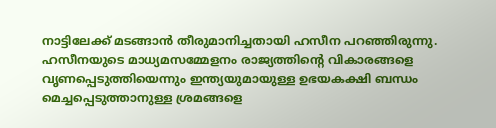നാട്ടിലേക്ക് മടങ്ങാൻ തീരുമാനിച്ചതായി ഹസീന പറഞ്ഞിരുന്നു. ഹസീനയുടെ മാധ്യമസമ്മേളനം രാജ്യത്തിന്റെ വികാരങ്ങളെ വൃണപ്പെടുത്തിയെന്നും ഇന്ത്യയുമായുള്ള ഉഭയകക്ഷി ബന്ധം മെച്ചപ്പെടുത്താനുള്ള ശ്രമങ്ങളെ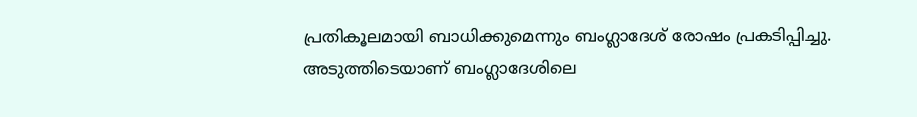പ്രതികൂലമായി ബാധിക്കുമെന്നും ബംഗ്ലാദേശ് രോഷം പ്രകടിപ്പിച്ചു. അടുത്തിടെയാണ് ബംഗ്ലാദേശിലെ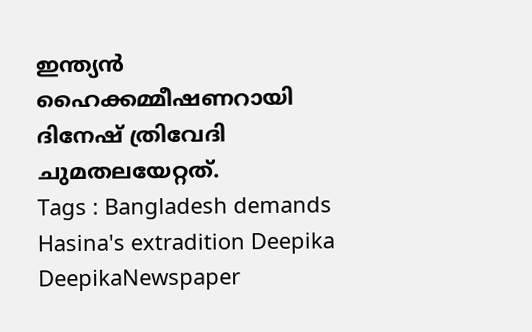ഇന്ത്യൻ ഹൈക്കമ്മീഷണറായി ദിനേഷ് ത്രിവേദി ചുമതലയേറ്റത്.
Tags : Bangladesh demands Hasina's extradition Deepika DeepikaNewspaper